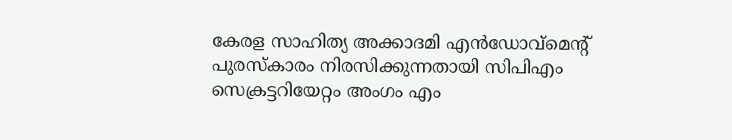കേരള സാഹിത്യ അക്കാദമി എന്‍ഡോവ്‌മെന്റ് പുരസ്കാരം നിരസിക്കുന്നതായി സിപിഎം സെക്രട്ടറിയേറ്റം അംഗം എം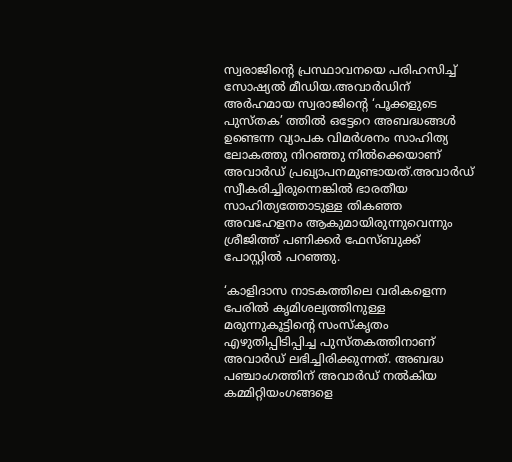സ്വരാജിന്റെ പ്രസ്ഥാവനയെ പരിഹസിച്ച്‌ സോഷ്യല്‍ മീഡിയ.അവാര്‍ഡിന് അര്‍ഹമായ സ്വരാജിന്റെ ‘പൂക്കളുടെ പുസ്തക’ ത്തില്‍ ഒട്ടേറെ അബദ്ധങ്ങള്‍ ഉണ്ടെന്ന വ്യാപക വിമര്‍ശനം സാഹിത്യ ലോകത്തു നിറഞ്ഞു നില്‍ക്കെയാണ് അവാര്‍ഡ് പ്രഖ്യാപനമുണ്ടായത്.അവാർഡ് സ്വീകരിച്ചിരുന്നെങ്കില്‍ ഭാരതീയ സാഹിത്യത്തോടുള്ള തികഞ്ഞ അവഹേളനം ആകുമായിരുന്നുവെന്നും ശ്രീജിത്ത് പണിക്കർ ഫേസ്ബുക്ക് പോസ്റ്റില്‍ പറഞ്ഞു.

‘കാളിദാസ നാടകത്തിലെ വരികളെന്ന പേരില്‍ കൃമിശല്യത്തിനുള്ള മരുന്നുകൂട്ടിന്റെ സംസ്കൃതം എഴുതിപ്പിടിപ്പിച്ച പുസ്തകത്തിനാണ് അവാർഡ് ലഭിച്ചിരിക്കുന്നത്. അബദ്ധ പഞ്ചാംഗത്തിന് അവാർഡ് നല്‍കിയ കമ്മിറ്റിയംഗങ്ങളെ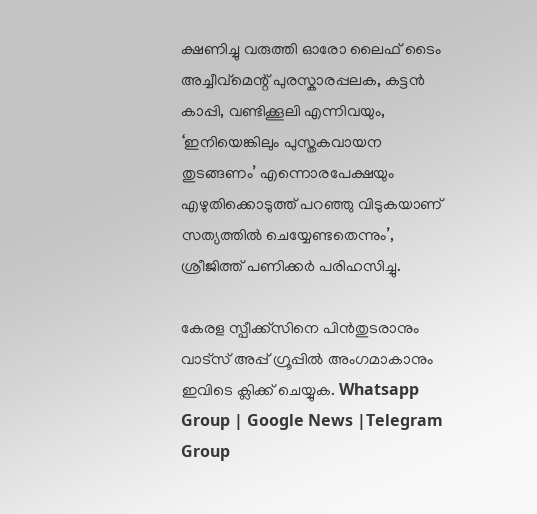ക്ഷണിച്ചു വരുത്തി ഓരോ ലൈഫ് ടൈം അച്ചീവ്മെന്റ് പുരസ്കാരപ്പലക, കട്ടൻ കാപ്പി, വണ്ടിക്കൂലി എന്നിവയും, ‘ഇനിയെങ്കിലും പുസ്തകവായന തുടങ്ങണം’ എന്നൊരപേക്ഷയും എഴുതിക്കൊടുത്ത് പറഞ്ഞു വിടുകയാണ് സത്യത്തില്‍ ചെയ്യേണ്ടതെന്നും’, ശ്രീജിത്ത് പണിക്കർ പരിഹസിച്ചു.

കേരള സ്പീക്ക്സിനെ പിൻതുടരാനും വാട്സ് അപ്പ് ഗ്രൂപ്പിൽ അംഗമാകാനും ഇവിടെ ക്ലിക്ക് ചെയ്യുക. Whatsapp Group | Google News |Telegram Group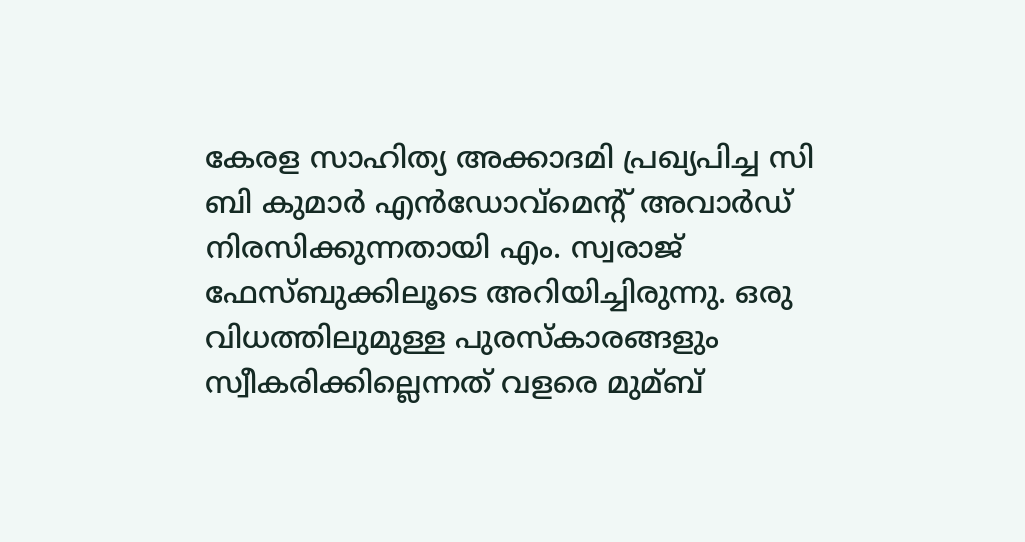കേരള സാഹിത്യ അക്കാദമി പ്രഖ്യപിച്ച സി ബി കുമാര്‍ എന്‍ഡോവ്‌മെന്റ് അവാര്‍ഡ് നിരസിക്കുന്നതായി എം. സ്വരാജ് ഫേസ്ബുക്കിലൂടെ അറിയിച്ചിരുന്നു. ഒരു വിധത്തിലുമുള്ള പുരസ്‌കാരങ്ങളും സ്വീകരിക്കില്ലെന്നത് വളരെ മുമ്ബ്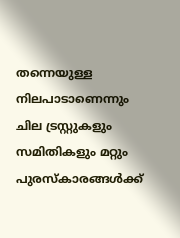തന്നെയുള്ള നിലപാടാണെന്നും ചില ട്രസ്റ്റുകളും സമിതികളും മറ്റും പുരസ്‌കാരങ്ങള്‍ക്ക്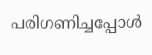പരിഗണിച്ചപ്പോള്‍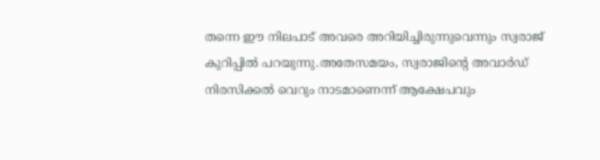തന്നെ ഈ നിലപാട് അവരെ അറിയിച്ചിരുന്നുവെന്നും സ്വരാജ് കുറിപ്പില്‍ പറയുന്നു.അതേസമയം, സ്വരാജിന്റെ അവാർഡ് നിരസിക്കല്‍ വെറും നാടമാണെന്ന് ആക്ഷേപവും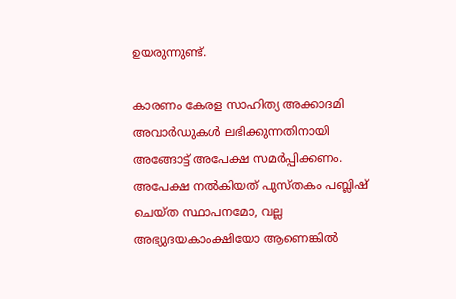ഉയരുന്നുണ്ട്.

കാരണം കേരള സാഹിത്യ അക്കാദമി അവാർഡുകള്‍ ലഭിക്കുന്നതിനായി അങ്ങോട്ട് അപേക്ഷ സമർപ്പിക്കണം. അപേക്ഷ നല്‍കിയത് പുസ്തകം പബ്ലിഷ് ചെയ്ത സ്ഥാപനമോ, വല്ല അഭ്യുദയകാംക്ഷിയോ ആണെങ്കില്‍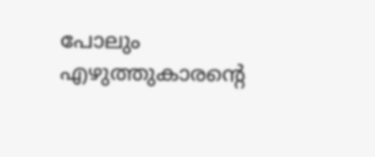പോലും എഴുത്തുകാരന്റെ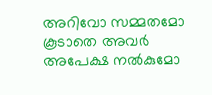അറിവോ സമ്മതമോ കൂടാതെ അവർ അപേക്ഷ നല്‍കുമോ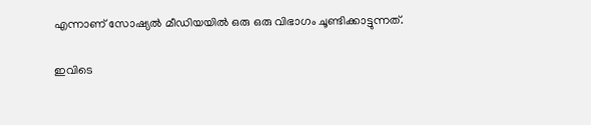എന്നാണ് സോഷ്യല്‍ മീഡിയയില്‍ ഒരു ഒരു വിഭാഗം ചൂണ്ടിക്കാട്ടുന്നത്.

ഇവിടെ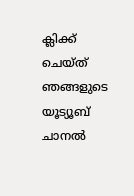ക്ലിക്ക് ചെയ്ത് ഞങ്ങളുടെ യൂട്യൂബ് ചാനൽ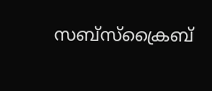സബ്സ്ക്രൈബ്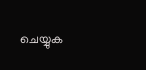ചെയ്യുക